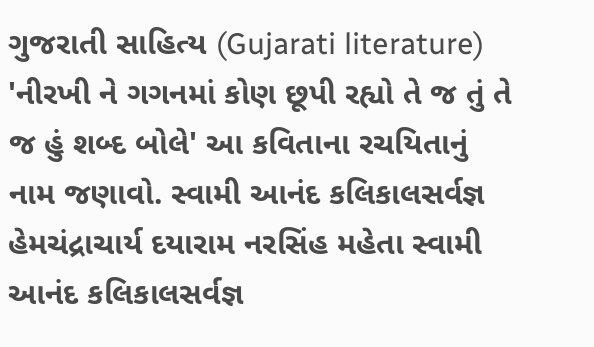ગુજરાતી સાહિત્ય (Gujarati literature) 'નીરખી ને ગગનમાં કોણ છૂપી રહ્યો તે જ તું તે જ હું શબ્દ બોલે' આ કવિતાના રચયિતાનું નામ જણાવો. સ્વામી આનંદ કલિકાલસર્વજ્ઞ હેમચંદ્રાચાર્ય દયારામ નરસિંહ મહેતા સ્વામી આનંદ કલિકાલસર્વજ્ઞ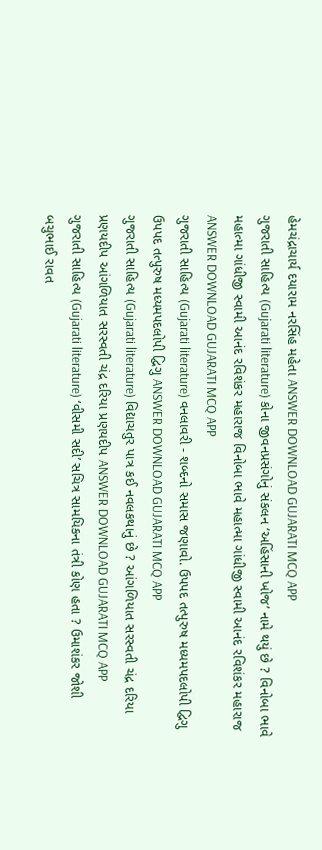હેમચંદ્રાચાર્ય દયારામ નરસિંહ મહેતા ANSWER DOWNLOAD GUJARATI MCQ APP
ગુજરાતી સાહિત્ય (Gujarati literature) કોના જીવનપ્રસંગોનું સંકલન ‘અહિંસાની ખોજ’ નામે થયું છે ? વિનોબા ભાવે મહાત્મા ગાંધીજી સ્વામી આનંદ રવિશંકર મહારાજ વિનોબા ભાવે મહાત્મા ગાંધીજી સ્વામી આનંદ રવિશંકર મહારાજ ANSWER DOWNLOAD GUJARATI MCQ APP
ગુજરાતી સાહિત્ય (Gujarati literature) વનલાવરી - શબ્દનો સમાસ જણાવો. ઉપપદ તત્પુરુષ મધ્યમપદલોપી દ્વિગુ ઉપપદ તત્પુરુષ મધ્યમપદલોપી દ્વિગુ ANSWER DOWNLOAD GUJARATI MCQ APP
ગુજરાતી સાહિત્ય (Gujarati literature) વિદ્યાચતુર પાત્ર કઈ નવલકથાનું છે ? આંગળિયાત સરસ્વતી ચંદ્ર દરિયા પ્રણયદીપ આંગળિયાત સરસ્વતી ચંદ્ર દરિયા પ્રણયદીપ ANSWER DOWNLOAD GUJARATI MCQ APP
ગુજરાતી સાહિત્ય (Gujarati literature) ‘વીસમી સદી’ સચિત્ર સામયિકના તંત્રી કોણ હતા ? ઉમાશંકર જોશી બચુભાઈ રાવત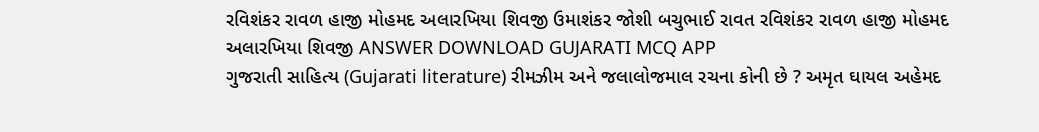રવિશંકર રાવળ હાજી મોહમદ અલારખિયા શિવજી ઉમાશંકર જોશી બચુભાઈ રાવત રવિશંકર રાવળ હાજી મોહમદ અલારખિયા શિવજી ANSWER DOWNLOAD GUJARATI MCQ APP
ગુજરાતી સાહિત્ય (Gujarati literature) રીમઝીમ અને જલાલોજમાલ રચના કોની છે ? અમૃત ઘાયલ અહેમદ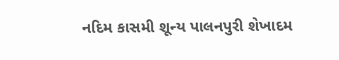નદિમ કાસમી શૂન્ય પાલનપુરી શેખાદમ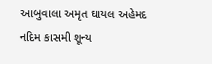આબુવાલા અમૃત ઘાયલ અહેમદ નદિમ કાસમી શૂન્ય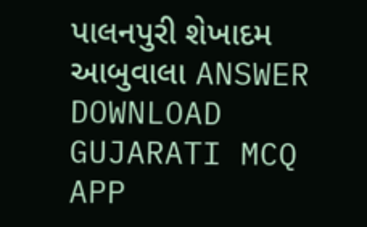પાલનપુરી શેખાદમ આબુવાલા ANSWER DOWNLOAD GUJARATI MCQ APP